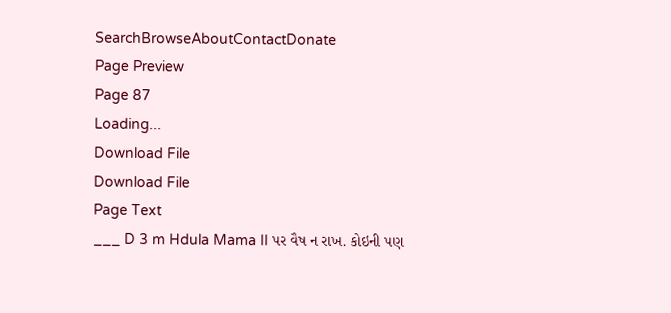SearchBrowseAboutContactDonate
Page Preview
Page 87
Loading...
Download File
Download File
Page Text
___ D 3 m Hdula Mama II પર વૈષ ન રાખ. કોઇની પણ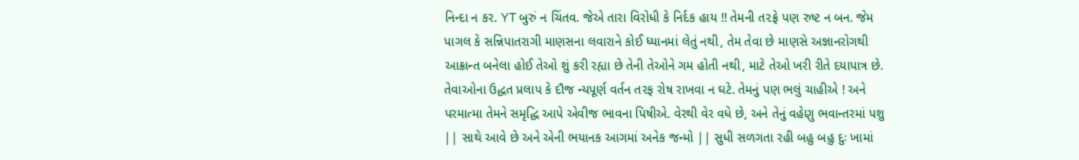નિન્દા ન કર. YT બુરું ન ચિંતવ. જેએ તારા વિરોધી કે નિર્દક હાય !! તેમની ત૨ફ્રે પણ રુષ્ટ ન બન. જેમ પાગલ કે સન્નિપાતરાગી માણસના લવારાને કોઈ ધ્યાનમાં લેતું નથી, તેમ તેવા છે માણસે અજ્ઞાનરોગથી આક્રાન્ત બનેલા હોઈ તેઓ શું કરી રહ્યા છે તેની તેઓને ગમ હોતી નથી, માટે તેઓ ખરી રીતે દયાપાત્ર છે. તેવાઓના ઉદ્ધત પ્રલાપ કે દૌજ ન્યપૂર્ણ વર્તન તરફ રોષ રાખવા ન ઘટે. તેમનું પણ ભલું ચાહીએ ! અને પરમાત્મા તેમને સમૃદ્ધિ આપે એવીજ ભાવના પિષીએ. વેરથી વેર વધે છે, અને તેનું વહેણુ ભવાન્તરમાં પશુ || સાથે આવે છે અને એની ભયાનક આગમાં અનેક જન્મો || સુધી સળગતા રહી બહુ બહુ દુઃ ખામાં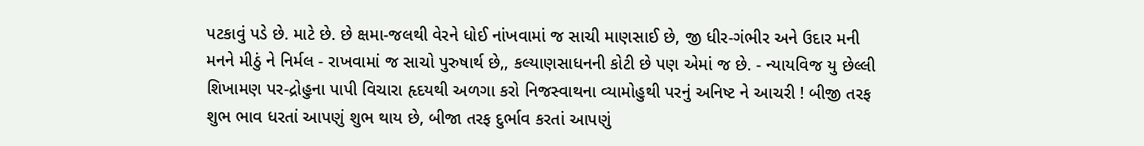પટકાવું પડે છે. માટે છે. છે ક્ષમા-જલથી વેરને ધોઈ નાંખવામાં જ સાચી માણસાઈ છે, જી ધીર-ગંભીર અને ઉદાર મની મનને મીઠું ને નિર્મલ - રાખવામાં જ સાચો પુરુષાર્થ છે,, કલ્યાણસાધનની કોટી છે પણ એમાં જ છે. - ન્યાયવિજ યુ છેલ્લી શિખામણ પર-દ્રોહુના પાપી વિચારા હૃદયથી અળગા કરો નિજસ્વાથના વ્યામોહુથી પરનું અનિષ્ટ ને આચરી ! બીજી તરફ શુભ ભાવ ધરતાં આપણું શુભ થાય છે, બીજા તરફ દુર્ભાવ કરતાં આપણું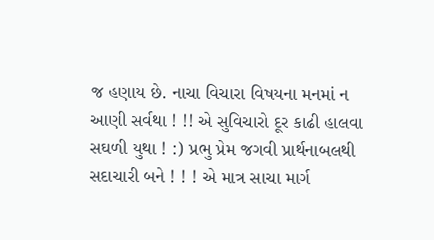જ હણાય છે. નાચા વિચારા વિષયના મનમાં ન આણી સર્વથા ! !! એ સુવિચારો દૂર કાઢી હાલવા સઘળી યુથા ! :) પ્રભુ પ્રેમ જગવી પ્રાર્થનાબલથી સદાચારી બને ! ! ! એ માત્ર સાચા માર્ગ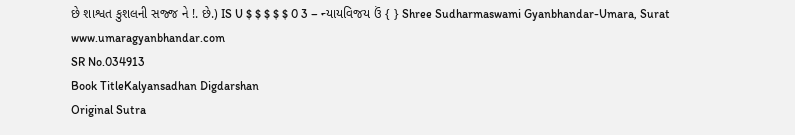છે શાશ્વત કુશલની સજ્જ ને !. છે.) IS U $ $ $ $ $ 0 3 – ન્યાયવિજય ઉં { } Shree Sudharmaswami Gyanbhandar-Umara, Surat www.umaragyanbhandar.com
SR No.034913
Book TitleKalyansadhan Digdarshan
Original Sutra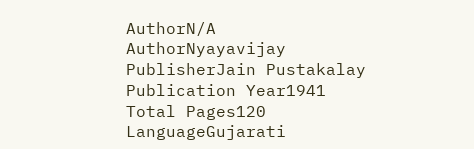AuthorN/A
AuthorNyayavijay
PublisherJain Pustakalay
Publication Year1941
Total Pages120
LanguageGujarati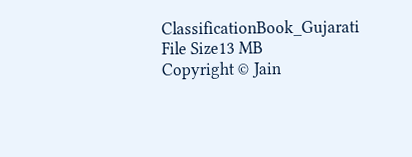ClassificationBook_Gujarati
File Size13 MB
Copyright © Jain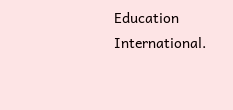Education International.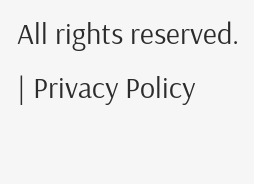All rights reserved. | Privacy Policy